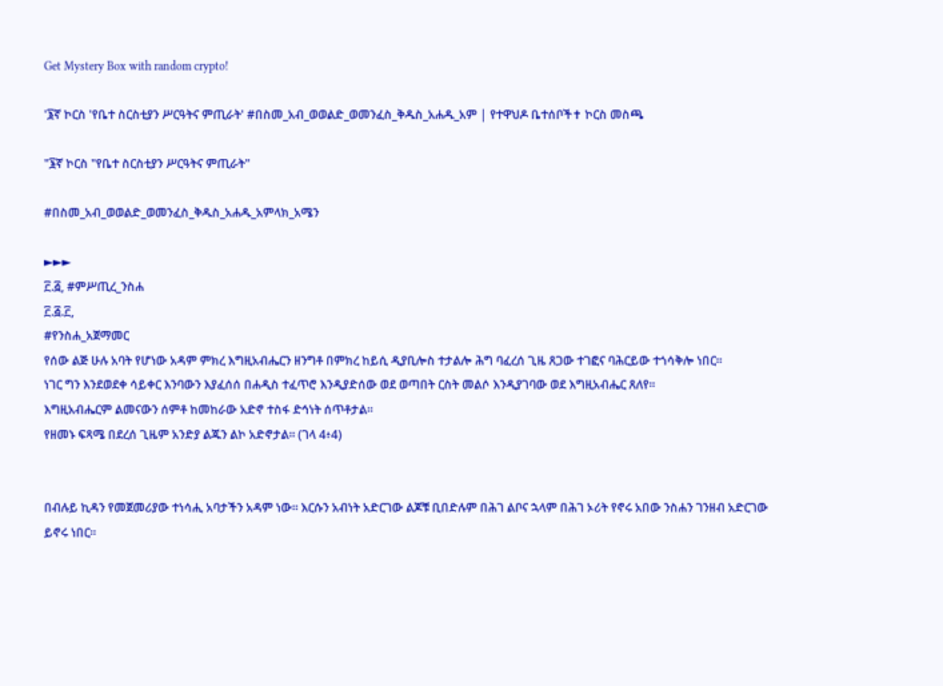Get Mystery Box with random crypto!

'፮ኛ ኮርስ 'የቤተ ስርስቲያን ሥርዓትና ምጢራት' #በስመ_አብ_ወወልድ_ወመንፈስ_ቅዱስ_አሐዱ_አም | የተዋህዶ ቤተሰቦች✝ ኮርስ መስጫ

"፮ኛ ኮርስ "የቤተ ስርስቲያን ሥርዓትና ምጢራት"

#በስመ_አብ_ወወልድ_ወመንፈስ_ቅዱስ_አሐዱ_አምላክ_አሜን

►►►
፫.፭, #ምሥጢረ_ንስሐ
፫.፭.፫,
#የንስሐ_አጀማመር
የሰው ልጅ ሁሉ አባት የሆነው አዳም ምክረ እግዚአብሔርን ዘንግቶ በምክረ ከይሲ ዲያቢሎስ ተታልሎ ሕግ ባፈረሰ ጊዜ ጸጋው ተገፎና ባሕርይው ተጎሳቅሎ ነበር።
ነገር ግን እንደወደቀ ሳይቀር እንባውን እያፈሰሰ በሐዲስ ተፈጥሮ እንዲያድሰው ወደ ወጣበት ርስት መልሶ እንዲያገባው ወደ እግዚአብሔር ጸለየ።
እግዚአብሔርም ልመናውን ሰምቶ ከመከራው አድኖ ተስፋ ድኅነት ሰጥቶታል።
የዘመኑ ፍጻሜ በደረሰ ጊዜም አንድያ ልጁን ልኮ አድኖታል። (ገላ 4፥4)


በብሉይ ኪዳን የመጀመሪያው ተነሳሒ አባታችን አዳም ነው። እርሱን አብነት አድርገው ልጆቹ ቢበድሉም በሕገ ልቦና ኋላም በሕገ ኦሪት የኖሩ አበው ንስሐን ገንዘብ አድርገው ይኖሩ ነበር።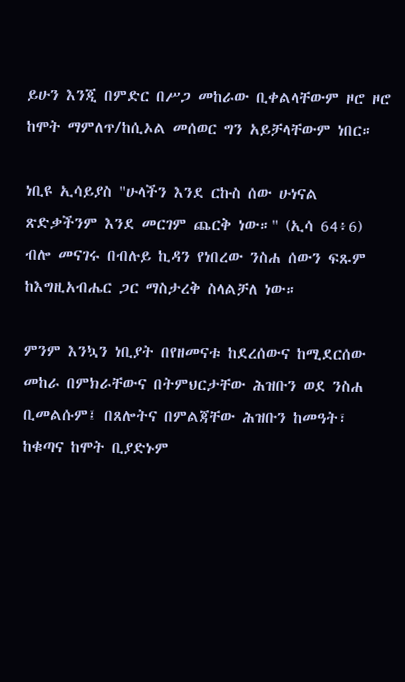ይሁን እንጂ በምድር በሥጋ መከራው ቢቀልላቸውም ዞሮ ዞሮ ከሞት ማምለጥ/ከሲኦል መሰወር ግን አይቻላቸውም ነበር።

ነቢዩ ኢሳይያስ "ሁላችን እንደ ርኩስ ሰው ሁነናል ጽድቃችንም እንደ መርገም ጨርቅ ነው።" (ኢሳ 64፥6) ብሎ መናገሩ በብሉይ ኪዳን የነበረው ንስሐ ሰውን ፍጹም ከእግዚአብሔር ጋር ማስታረቅ ስላልቻለ ነው።

ምንም እንኳን ነቢያት በየዘመናቱ ከደረሰውና ከሚደርሰው መከራ በምክራቸውና በትምህርታቸው ሕዝቡን ወደ ንስሐ ቢመልሱም፤ በጸሎትና በምልጃቸው ሕዝቡን ከመዓት፣ ከቁጣና ከሞት ቢያድኑም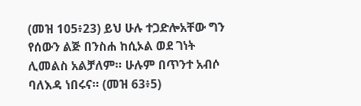(መዝ 105፥23) ይህ ሁሉ ተጋድሎአቸው ግን የሰውን ልጅ በንስሐ ከሲኦል ወደ ገነት ሊመልስ አልቻለም። ሁሉም በጥንተ አብሶ ባለእዳ ነበሩና። (መዝ 63፥5)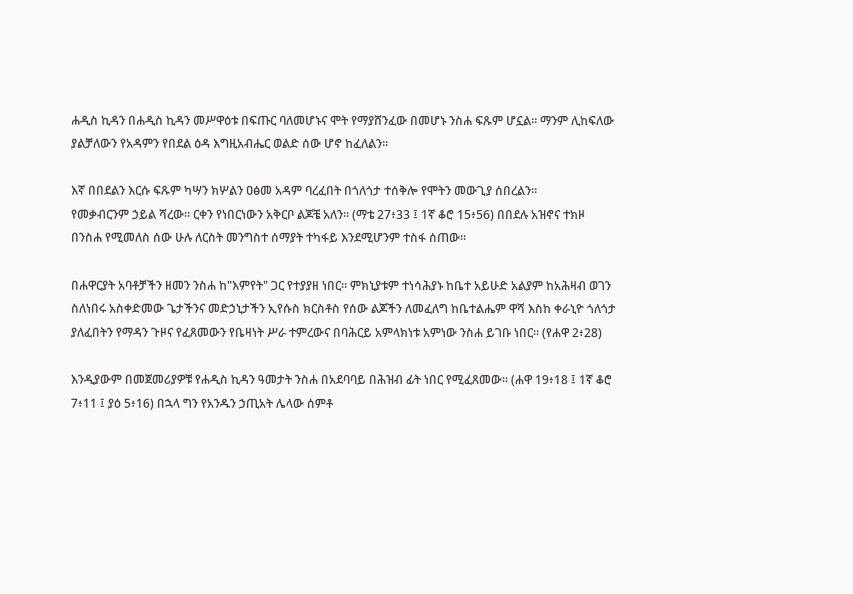ሐዲስ ኪዳን በሐዲስ ኪዳን መሥዋዕቱ በፍጡር ባለመሆኑና ሞት የማያሸንፈው በመሆኑ ንስሐ ፍጹም ሆኗል። ማንም ሊከፍለው ያልቻለውን የአዳምን የበደል ዕዳ እግዚአብሔር ወልድ ሰው ሆኖ ከፈለልን።

እኛ በበደልን እርሱ ፍጹም ካሣን ክሦልን ዐፅመ አዳም ባረፈበት በጎለጎታ ተሰቅሎ የሞትን መውጊያ ሰበረልን።
የመቃብርንም ኃይል ሻረው። ርቀን የነበርነውን አቅርቦ ልጆቼ አለን። (ማቴ 27፥33 ፤ 1ኛ ቆሮ 15፥56) በበደሉ አዝኖና ተክዞ በንስሐ የሚመለስ ሰው ሁሉ ለርስት መንግስተ ሰማያት ተካፋይ እንደሚሆንም ተስፋ ሰጠው።

በሐዋርያት አባቶቻችን ዘመን ንስሐ ከ"እምየት" ጋር የተያያዘ ነበር። ምክኒያቱም ተነሳሕያኑ ከቤተ አይሁድ አልያም ከአሕዛብ ወገን ስለነበሩ አስቀድመው ጌታችንና መድኃኒታችን ኢየሱስ ክርስቶስ የሰው ልጆችን ለመፈለግ ከቤተልሔም ዋሻ እስከ ቀራኒዮ ጎለጎታ ያለፈበትን የማዳን ጉዞና የፈጸመውን የቤዛነት ሥራ ተምረውና በባሕርይ አምላክነቱ አምነው ንስሐ ይገቡ ነበር። (የሐዋ 2፥28)

እንዲያውም በመጀመሪያዎቹ የሐዲስ ኪዳን ዓመታት ንስሐ በአደባባይ በሕዝብ ፊት ነበር የሚፈጸመው። (ሐዋ 19፥18 ፤ 1ኛ ቆሮ 7፥11 ፤ ያዕ 5፥16) በኋላ ግን የአንዱን ኃጢአት ሌላው ሰምቶ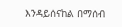እንዳይሰናከል በማሰብ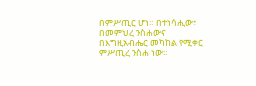በምሥጢር ሆነ። በተነሳሒው፣ በመምህረ ንስሐውና በእግዚአብሔር መካከል የሚቀር ምሥጢረ ንስሐ ነው።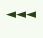◄◄◄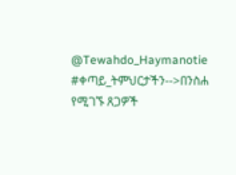@Tewahdo_Haymanotie
#ቀጣይ_ትምህርታችን-->በንስሐ የሚገኙ ጸጋዎች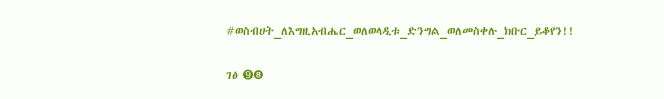#ወስብሀት_ለእግዚአብሔር_ወለወላዲቱ_ድንግል_ወለመስቀሉ_ክቡር_ይቆየን!!

ገፅ ➒❽